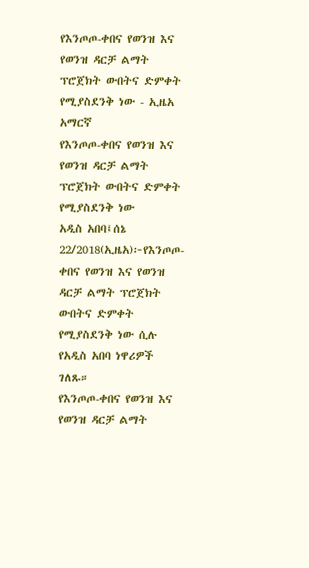የእንጦጦ-ቀበና የወንዝ እና የወንዝ ዳርቻ ልማት ፕሮጀክት ውበትና ድምቀት የሚያስደንቅ ነው - ኢዜአ አማርኛ
የእንጦጦ-ቀበና የወንዝ እና የወንዝ ዳርቻ ልማት ፕሮጀክት ውበትና ድምቀት የሚያስደንቅ ነው
አዲስ አበባ፤ሰኔ 22/2018(ኢዜአ)፦የእንጦጦ-ቀበና የወንዝ እና የወንዝ ዳርቻ ልማት ፕሮጀክት ውበትና ድምቀት የሚያስደንቅ ነው ሲሉ የአዲስ አበባ ነዋሪዎች ገለጹ።
የእንጦጦ-ቀበና የወንዝ እና የወንዝ ዳርቻ ልማት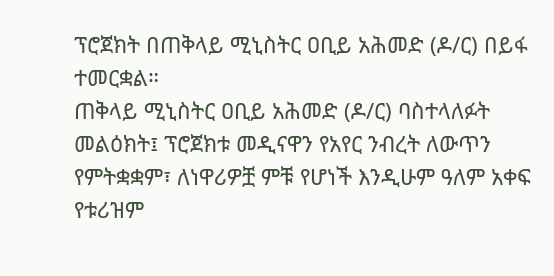ፕሮጀክት በጠቅላይ ሚኒስትር ዐቢይ አሕመድ (ዶ/ር) በይፋ ተመርቋል።
ጠቅላይ ሚኒስትር ዐቢይ አሕመድ (ዶ/ር) ባስተላለፉት መልዕክት፤ ፕሮጀክቱ መዲናዋን የአየር ንብረት ለውጥን የምትቋቋም፣ ለነዋሪዎቿ ምቹ የሆነች እንዲሁም ዓለም አቀፍ የቱሪዝም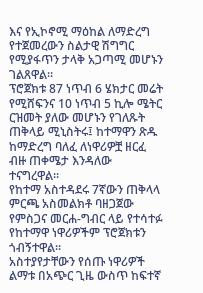እና የኢኮኖሚ ማዕከል ለማድረግ የተጀመረውን ስልታዊ ሽግግር የሚያፋጥን ታላቅ አጋጣሚ መሆኑን ገልጸዋል።
ፕሮጀክቱ 87 ነጥብ 6 ሄክታር መሬት የሚሸፍንና 10 ነጥብ 5 ኪሎ ሜትር ርዝመት ያለው መሆኑን የገለጹት ጠቅላይ ሚኒስትሩ፤ ከተማዋን ጽዱ ከማድረግ ባለፈ ለነዋሪዎቿ ዘርፈ ብዙ ጠቀሜታ እንዳለው ተናግረዋል።
የከተማ አስተዳደሩ 7ኛውን ጠቅላላ ምርጫ አስመልክቶ ባዘጋጀው የምስጋና መርሐ-ግብር ላይ የተሳተፉ የከተማዋ ነዋሪዎችም ፕሮጀክቱን ጎብኝተዋል።
አስተያየታቸውን የሰጡ ነዋሪዎች ልማቱ በአጭር ጊዜ ውስጥ ከፍተኛ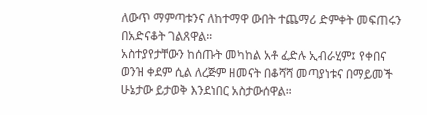ለውጥ ማምጣቱንና ለከተማዋ ውበት ተጨማሪ ድምቀት መፍጠሩን በአድናቆት ገልጸዋል።
አስተያየታቸውን ከሰጡት መካከል አቶ ፈድሉ ኢብራሂም፤ የቀበና ወንዝ ቀደም ሲል ለረጅም ዘመናት በቆሻሻ መጣያነቱና በማይመች ሁኔታው ይታወቅ እንደነበር አስታውሰዋል።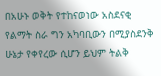በአሁኑ ወቅት የተከናወነው አስደናቂ የልማት ስራ ግን አካባቢውን በሚያስደንቅ ሁኔታ የቀየረው ሲሆን ይህም ትልቅ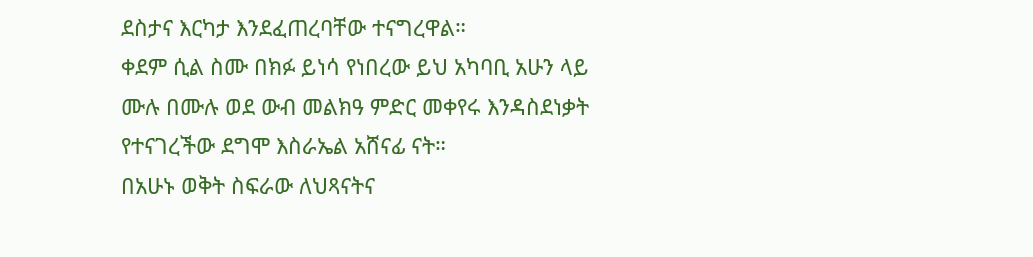ደስታና እርካታ እንደፈጠረባቸው ተናግረዋል።
ቀደም ሲል ስሙ በክፉ ይነሳ የነበረው ይህ አካባቢ አሁን ላይ ሙሉ በሙሉ ወደ ውብ መልክዓ ምድር መቀየሩ እንዳስደነቃት የተናገረችው ደግሞ እስራኤል አሸናፊ ናት።
በአሁኑ ወቅት ስፍራው ለህጻናትና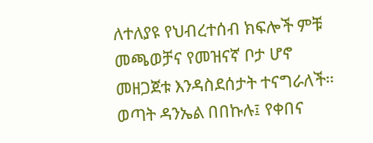ለተለያዩ የህብረተሰብ ክፍሎች ምቹ መጫወቻና የመዝናኛ ቦታ ሆኖ መዘጋጀቱ እንዳስደሰታት ተናግራለች።
ወጣት ዳንኤል በበኩሉ፤ የቀበና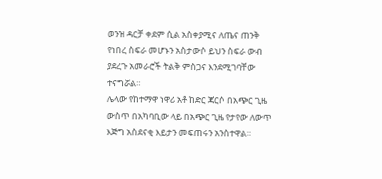ወንዝ ዳርቻ ቀደም ሲል አስቀያሚና ለጤና ጠንቅ የነበረ ስፍራ መሆኑን አስታውሶ ይህን ስፍራ ውብ ያደረጉ አመራሮች ትልቅ ምስጋና እንደሚገባቸው ተናግሯል።
ሌላው የከተማዋ ነዋሪ አቶ ከድር ጃርሶ በአጭር ጊዜ ውስጥ በአካባቢው ላይ በአጭር ጊዜ የታየው ለውጥ እጅግ አስደናቂ እይታን መፍጠሩን አንስተዋል።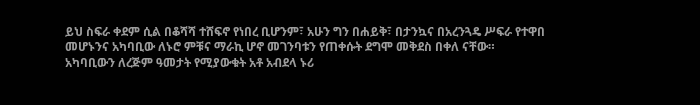ይህ ስፍራ ቀደም ሲል በቆሻሻ ተሸፍኖ የነበረ ቢሆንም፣ አሁን ግን በሐይቅ፣ በታንኳና በአረንጓዴ ሥፍራ የተዋበ መሆኑንና አካባቢው ለኑሮ ምቹና ማራኪ ሆኖ መገንባቱን የጠቀሱት ደግሞ መቅደስ በቀለ ናቸው።
አካባቢውን ለረጅም ዓመታት የሚያውቁት አቶ አብደላ ኑሪ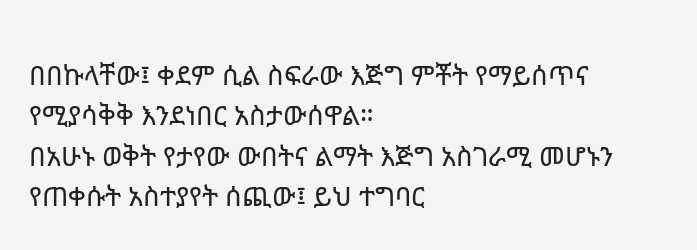በበኩላቸው፤ ቀደም ሲል ስፍራው እጅግ ምቾት የማይሰጥና የሚያሳቅቅ እንደነበር አስታውሰዋል።
በአሁኑ ወቅት የታየው ውበትና ልማት እጅግ አስገራሚ መሆኑን የጠቀሱት አስተያየት ሰጪው፤ ይህ ተግባር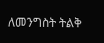ለመንግስት ትልቅ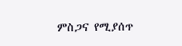ምስጋና የሚያሰጥ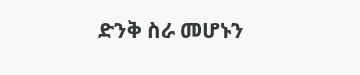ድንቅ ስራ መሆኑን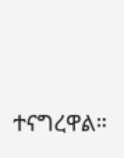ተናግረዋል።